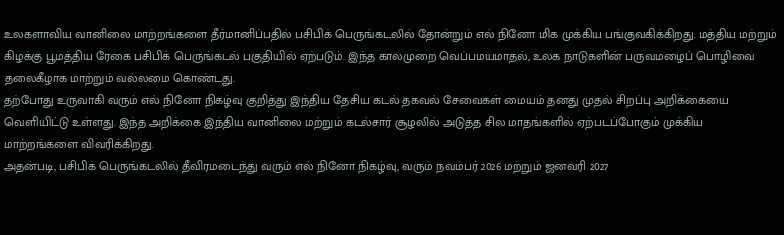உலகளாவிய வானிலை மாற்றங்களை தீர்மானிப்பதில் பசிபிக் பெருங்கடலில் தோன்றும் எல் நினோ மிக முக்கிய பங்குவகிக்கிறது. மத்திய மற்றும் கிழக்கு பூமத்திய ரேகை பசிபிக் பெருங்கடல் பகுதியில் ஏற்படும். இந்த காலமுறை வெப்பமயமாதல், உலக நாடுகளின் பருவமழைப் பொழிவை தலைகீழாக மாற்றும் வல்லமை கொண்டது.
தற்போது உருவாகி வரும் எல் நினோ நிகழ்வு குறித்து இந்திய தேசிய கடல் தகவல் சேவைகள் மையம் தனது முதல் சிறப்பு அறிக்கையை வெளியிட்டு உள்ளது. இந்த அறிக்கை இந்திய வானிலை மற்றும் கடல்சார் சூழலில் அடுத்த சில மாதங்களில் ஏற்படப்போகும் முக்கிய மாற்றங்களை விவரிக்கிறது.
அதன்படி, பசிபிக் பெருங்கடலில் தீவிரமடைந்து வரும் எல் நினோ நிகழ்வு, வரும் நவம்பர் 2026 மற்றும் ஜனவரி 2027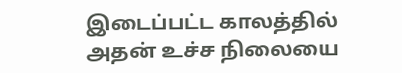இடைப்பட்ட காலத்தில் அதன் உச்ச நிலையை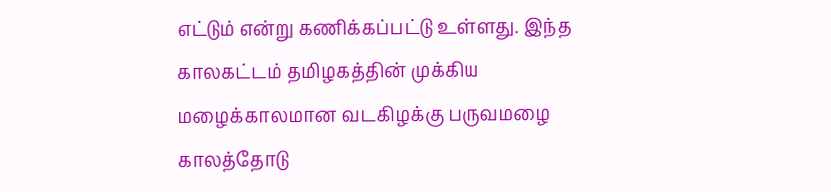எட்டும் என்று கணிக்கப்பட்டு உள்ளது. இந்த காலகட்டம் தமிழகத்தின் முக்கிய மழைக்காலமான வடகிழக்கு பருவமழை காலத்தோடு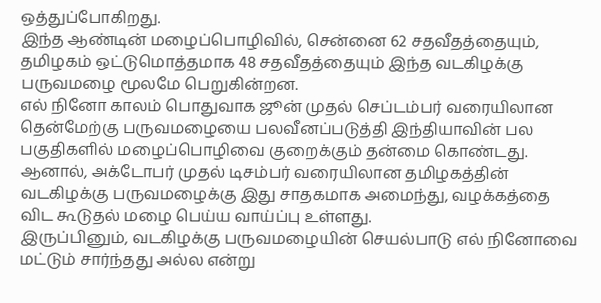ஒத்துப்போகிறது.
இந்த ஆண்டின் மழைப்பொழிவில், சென்னை 62 சதவீதத்தையும், தமிழகம் ஒட்டுமொத்தமாக 48 சதவீதத்தையும் இந்த வடகிழக்கு பருவமழை மூலமே பெறுகின்றன.
எல் நினோ காலம் பொதுவாக ஜூன் முதல் செப்டம்பர் வரையிலான தென்மேற்கு பருவமழையை பலவீனப்படுத்தி இந்தியாவின் பல பகுதிகளில் மழைப்பொழிவை குறைக்கும் தன்மை கொண்டது. ஆனால், அக்டோபர் முதல் டிசம்பர் வரையிலான தமிழகத்தின் வடகிழக்கு பருவமழைக்கு இது சாதகமாக அமைந்து, வழக்கத்தை விட கூடுதல் மழை பெய்ய வாய்ப்பு உள்ளது.
இருப்பினும், வடகிழக்கு பருவமழையின் செயல்பாடு எல் நினோவை மட்டும் சார்ந்தது அல்ல என்று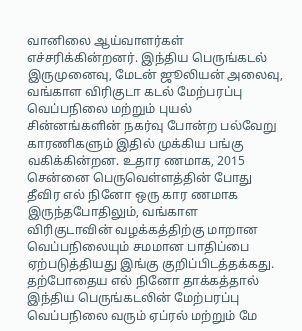வானிலை ஆய்வாளர்கள் எச்சரிக்கின்றனர். இந்திய பெருங்கடல் இருமுனைவு, மேடன் ஜூலியன் அலைவு, வங்காள விரிகுடா கடல் மேற்பரப்பு வெப்பநிலை மற்றும் புயல் சின்னங்களின் நகர்வு போன்ற பல்வேறு காரணிகளும் இதில் முக்கிய பங்கு வகிக்கின்றன. உதார ணமாக, 2015 சென்னை பெருவெள்ளத்தின் போது தீவிர எல் நினோ ஒரு கார ணமாக இருந்தபோதிலும், வங்காள விரிகுடாவின் வழக்கத்திற்கு மாறான வெப்பநிலையும் சமமான பாதிப்பை ஏற்படுத்தியது இங்கு குறிப்பிடத்தக்கது.
தற்போதைய எல் நினோ தாக்கத்தால் இந்திய பெருங்கடலின் மேற்பரப்பு வெப்பநிலை வரும் ஏப்ரல் மற்றும் மே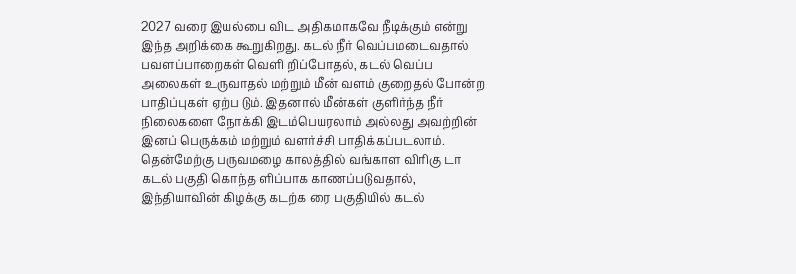2027 வரை இயல்பை விட அதிகமாகவே நீடிக்கும் என்று இந்த அறிக்கை கூறுகிறது. கடல் நீர் வெப்பமடைவதால் பவளப்பாறைகள் வெளி றிப்போதல், கடல் வெப்ப அலைகள் உருவாதல் மற்றும் மீன் வளம் குறைதல் போன்ற பாதிப்புகள் ஏற்ப டும். இதனால் மீன்கள் குளிர்ந்த நீர் நிலைகளை நோக்கி இடம்பெயரலாம் அல்லது அவற்றின் இனப் பெருக்கம் மற்றும் வளர்ச்சி பாதிக்கப்படலாம்.
தென்மேற்கு பருவமழை காலத்தில் வங்காள விரிகு டா கடல் பகுதி கொந்த ளிப்பாக காணப்படுவதால், இந்தியாவின் கிழக்கு கடற்க ரை பகுதியில் கடல்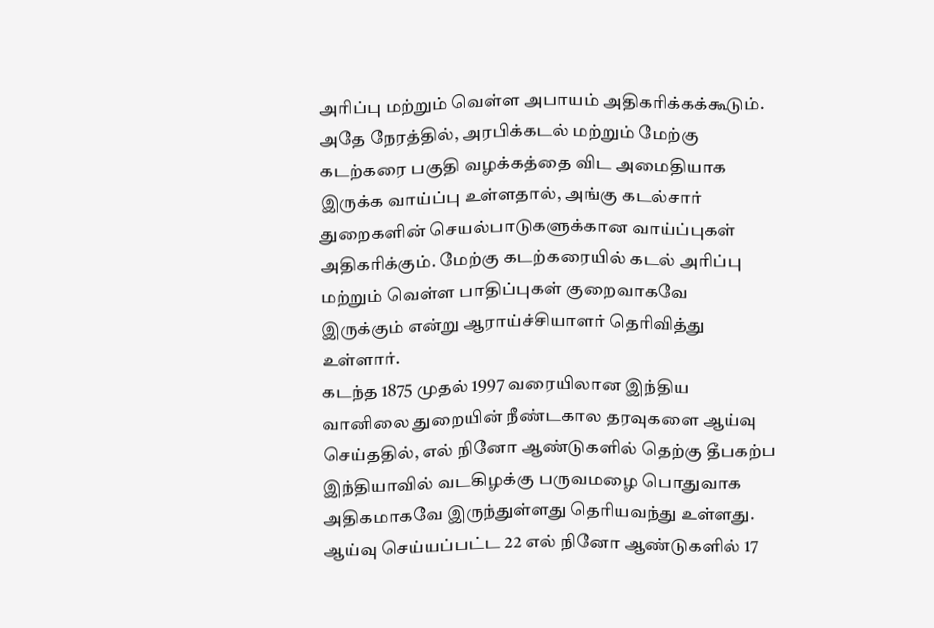அரிப்பு மற்றும் வெள்ள அபாயம் அதிகரிக்கக்கூடும்.
அதே நேரத்தில், அரபிக்கடல் மற்றும் மேற்கு கடற்கரை பகுதி வழக்கத்தை விட அமைதியாக இருக்க வாய்ப்பு உள்ளதால், அங்கு கடல்சார் துறைகளின் செயல்பாடுகளுக்கான வாய்ப்புகள் அதிகரிக்கும். மேற்கு கடற்கரையில் கடல் அரிப்பு மற்றும் வெள்ள பாதிப்புகள் குறைவாகவே இருக்கும் என்று ஆராய்ச்சியாளர் தெரிவித்து உள்ளார்.
கடந்த 1875 முதல் 1997 வரையிலான இந்திய வானிலை துறையின் நீண்டகால தரவுகளை ஆய்வு செய்ததில், எல் நினோ ஆண்டுகளில் தெற்கு தீபகற்ப இந்தியாவில் வடகிழக்கு பருவமழை பொதுவாக அதிகமாகவே இருந்துள்ளது தெரியவந்து உள்ளது. ஆய்வு செய்யப்பட்ட 22 எல் நினோ ஆண்டுகளில் 17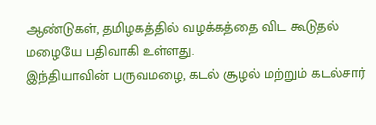ஆண்டுகள், தமிழகத்தில் வழக்கத்தை விட கூடுதல் மழையே பதிவாகி உள்ளது.
இந்தியாவின் பருவமழை, கடல் சூழல் மற்றும் கடல்சார்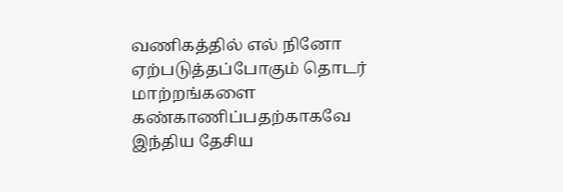வணிகத்தில் எல் நினோ ஏற்படுத்தப்போகும் தொடர் மாற்றங்களை கண்காணிப்பதற்காகவே இந்திய தேசிய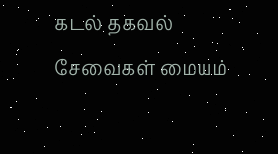கடல் தகவல் சேவைகள் மையம்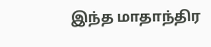இந்த மாதாந்திர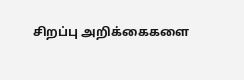சிறப்பு அறிக்கைகளை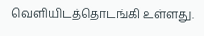வெளியிடத்தொடங்கி உள்ளது.